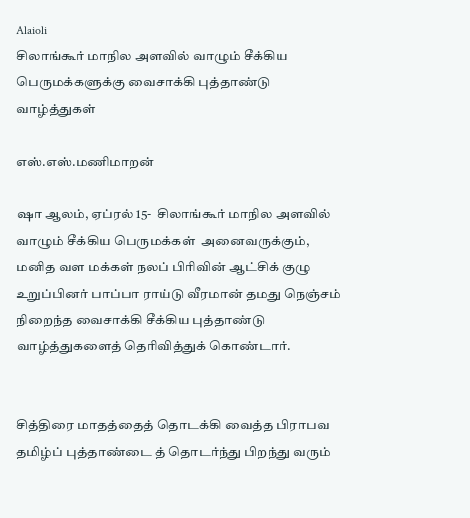Alaioli
சிலாங்கூர் மாநில அளவில் வாழும் சீக்கிய பெருமக்களுக்கு வைசாக்கி புத்தாண்டு வாழ்த்துகள்

எஸ்.எஸ்.மணிமாறன்

ஷா ஆலம், ஏப்ரல் 15-  சிலாங்கூர் மாநில அளவில் வாழும் சீக்கிய பெருமக்கள்  அனைவருக்கும், மனித வள மக்கள் நலப் பிரிவின் ஆட்சிக் குழு உறுப்பினர் பாப்பா ராய்டு வீரமான் தமது நெஞ்சம் நிறைந்த வைசாக்கி சீக்கிய புத்தாண்டு வாழ்த்துகளைத் தெரிவித்துக் கொண்டார்.


சித்திரை மாதத்தைத் தொடக்கி வைத்த பிராபவ தமிழ்ப் புத்தாண்டை த் தொடர்ந்து பிறந்து வரும்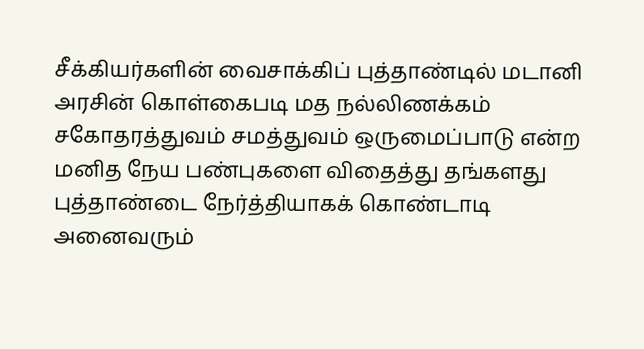சீக்கியர்களின் வைசாக்கிப் புத்தாண்டில் மடானி அரசின் கொள்கைபடி மத நல்லிணக்கம் சகோதரத்துவம் சமத்துவம் ஒருமைப்பாடு என்ற மனித நேய பண்புகளை விதைத்து தங்களது புத்தாண்டை நேர்த்தியாகக் கொண்டாடி அனைவரும்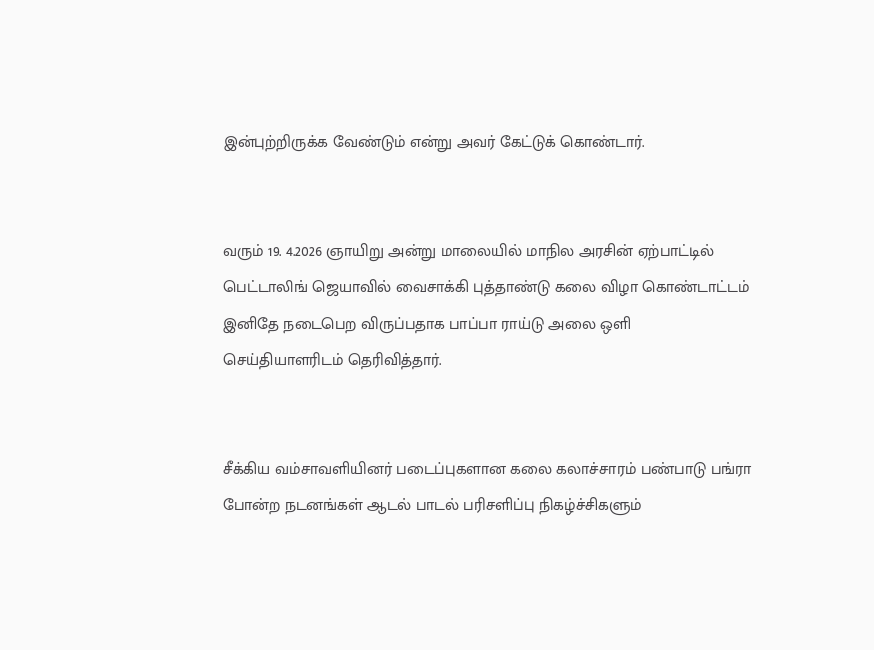இன்புற்றிருக்க வேண்டும் என்று அவர் கேட்டுக் கொண்டார்.


வரும் 19. 4.2026 ஞாயிறு அன்று மாலையில் மாநில அரசின் ஏற்பாட்டில் பெட்டாலிங் ஜெயாவில் வைசாக்கி புத்தாண்டு கலை விழா கொண்டாட்டம் இனிதே நடைபெற விருப்பதாக பாப்பா ராய்டு அலை ஒளி செய்தியாளரிடம் தெரிவித்தார்.


சீக்கிய வம்சாவளியினர் படைப்புகளான கலை கலாச்சாரம் பண்பாடு பங்ரா போன்ற நடனங்கள் ஆடல் பாடல் பரிசளிப்பு நிகழ்ச்சிகளும்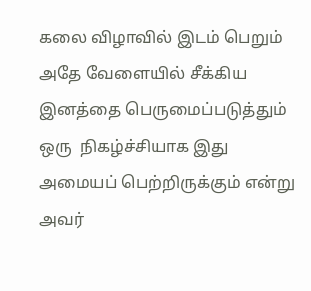கலை விழாவில் இடம் பெறும்  அதே வேளையில் சீக்கிய இனத்தை பெருமைப்படுத்தும் ஒரு  நிகழ்ச்சியாக இது அமையப் பெற்றிருக்கும் என்று அவர்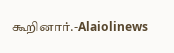கூறினார்.-Alaiolinews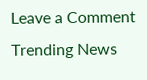Leave a Comment
Trending News